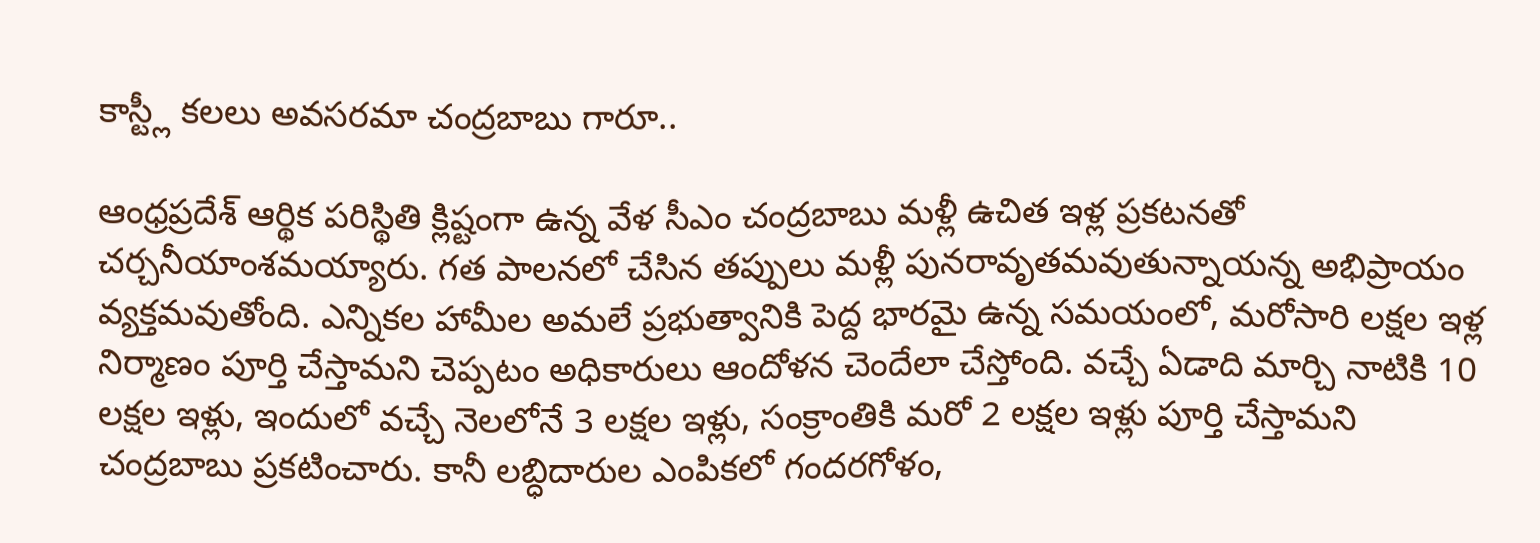కాస్ట్లీ కలలు అవసరమా చంద్రబాబు గారూ..

ఆంధ్రప్రదేశ్ ఆర్థిక పరిస్థితి క్లిష్టంగా ఉన్న వేళ సీఎం చంద్రబాబు మళ్లీ ఉచిత ఇళ్ల ప్రకటనతో చర్చనీయాంశమయ్యారు. గత పాలనలో చేసిన తప్పులు మళ్లీ పునరావృతమవుతున్నాయన్న అభిప్రాయం వ్యక్తమవుతోంది. ఎన్నికల హామీల అమలే ప్రభుత్వానికి పెద్ద భారమై ఉన్న సమయంలో, మరోసారి లక్షల ఇళ్ల నిర్మాణం పూర్తి చేస్తామని చెప్పటం అధికారులు ఆందోళన చెందేలా చేస్తోంది. వచ్చే ఏడాది మార్చి నాటికి 10 లక్షల ఇళ్లు, ఇందులో వచ్చే నెలలోనే 3 లక్షల ఇళ్లు, సంక్రాంతికి మరో 2 లక్షల ఇళ్లు పూర్తి చేస్తామని చంద్రబాబు ప్రకటించారు. కానీ లబ్ధిదారుల ఎంపికలో గందరగోళం,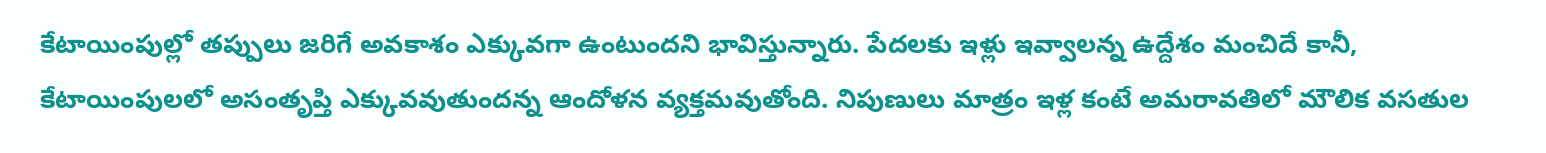కేటాయింపుల్లో తప్పులు జరిగే అవకాశం ఎక్కువగా ఉంటుందని భావిస్తున్నారు. పేదలకు ఇళ్లు ఇవ్వాలన్న ఉద్దేశం మంచిదే కానీ, కేటాయింపులలో అసంతృప్తి ఎక్కువవుతుందన్న ఆందోళన వ్యక్తమవుతోంది. నిపుణులు మాత్రం ఇళ్ల కంటే అమరావతిలో మౌలిక వసతుల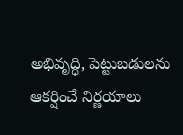అభివృద్ధి, పెట్టుబడులను ఆకర్షించే నిర్ణయాలు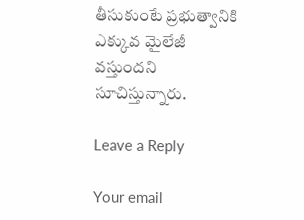తీసుకుంటే ప్రభుత్వానికి ఎక్కువ మైలేజీ వస్తుందని సూచిస్తున్నారు.

Leave a Reply

Your email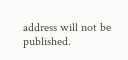address will not be published.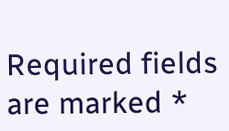Required fields are marked *